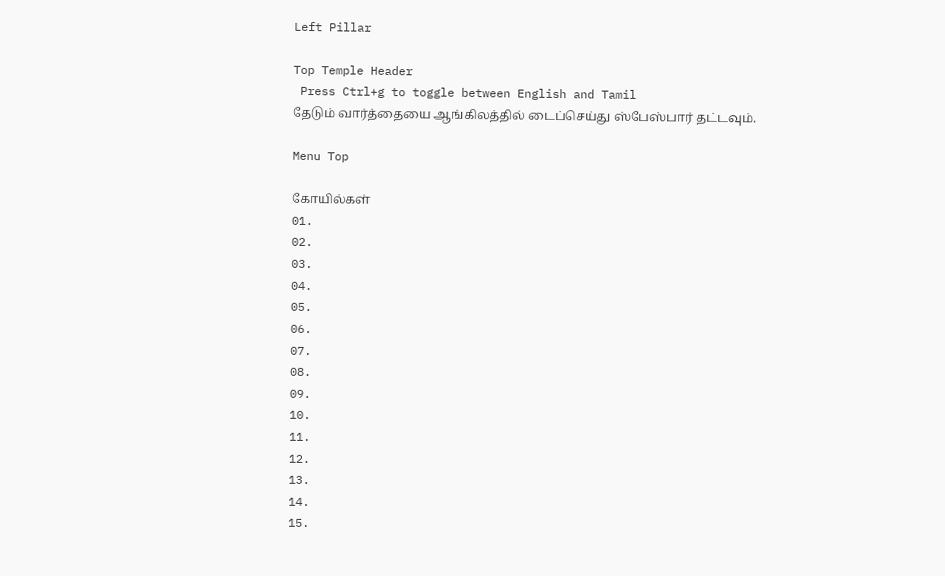Left Pillar

Top Temple Header
 Press Ctrl+g to toggle between English and Tamil
தேடும் வார்த்தையை ஆங்கிலத்தில் டைப்செய்து ஸ்பேஸ்பார் தட்டவும்.

Menu Top

கோயில்கள்
01.
02.
03.
04.
05.
06.
07.
08.
09.
10.
11.
12.
13.
14.
15.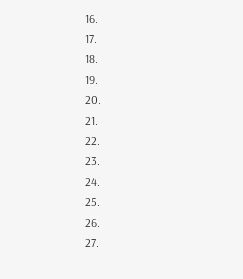16.
17.
18.
19.
20.
21.
22.
23.
24.
25.
26.
27.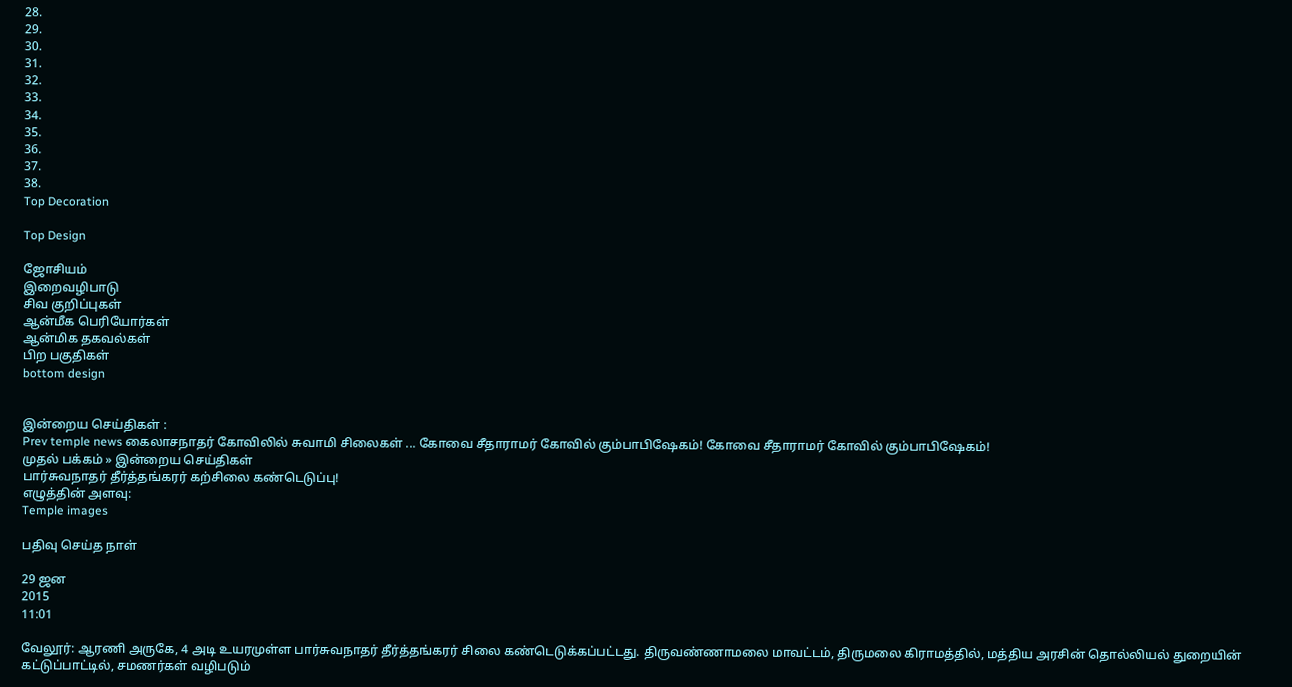28.
29.
30.
31.
32.
33.
34.
35.
36.
37.
38.
Top Decoration

Top Design

ஜோசியம்
இறைவழிபாடு
சிவ குறிப்புகள்
ஆன்மீக பெரியோர்கள்
ஆன்மிக தகவல்கள்
பிற பகுதிகள்
bottom design


இன்றைய செய்திகள் :
Prev temple news கைலாசநாதர் கோவிலில் சுவாமி சிலைகள் ... கோவை சீதாராமர் கோவில் கும்பாபிஷேகம்! கோவை சீதாராமர் கோவில் கும்பாபிஷேகம்!
முதல் பக்கம் » இன்றைய செய்திகள்
பார்சுவநாதர் தீர்த்தங்கரர் கற்சிலை கண்டெடுப்பு!
எழுத்தின் அளவு:
Temple images

பதிவு செய்த நாள்

29 ஜன
2015
11:01

வேலூர்: ஆரணி அருகே, 4 அடி உயரமுள்ள பார்சுவநாதர் தீர்த்தங்கரர் சிலை கண்டெடுக்கப்பட்டது. திருவண்ணாமலை மாவட்டம், திருமலை கிராமத்தில், மத்திய அரசின் தொல்லியல் துறையின் கட்டுப்பாட்டில், சமணர்கள் வழிபடும்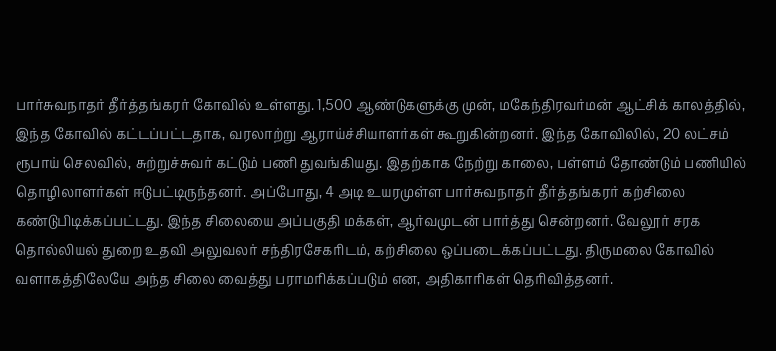பார்சுவநாதர் தீர்த்தங்கரர் கோவில் உள்ளது. 1,500 ஆண்டுகளுக்கு முன், மகேந்திரவர்மன் ஆட்சிக் காலத்தில், இந்த கோவில் கட்டப்பட்டதாக, வரலாற்று ஆராய்ச்சியாளர்கள் கூறுகின்றனர். இந்த கோவிலில், 20 லட்சம் ரூபாய் செலவில், சுற்றுச்சுவர் கட்டும் பணி துவங்கியது. இதற்காக நேற்று காலை, பள்ளம் தோண்டும் பணியில் தொழிலாளர்கள் ஈடுபட்டிருந்தனர். அப்போது, 4 அடி உயரமுள்ள பார்சுவநாதர் தீர்த்தங்கரர் கற்சிலை கண்டுபிடிக்கப்பட்டது. இந்த சிலையை அப்பகுதி மக்கள், ஆர்வமுடன் பார்த்து சென்றனர். வேலூர் சரக தொல்லியல் துறை உதவி அலுவலர் சந்திரசேகரிடம், கற்சிலை ஒப்படைக்கப்பட்டது. திருமலை கோவில் வளாகத்திலேயே அந்த சிலை வைத்து பராமரிக்கப்படும் என, அதிகாரிகள் தெரிவித்தனர்.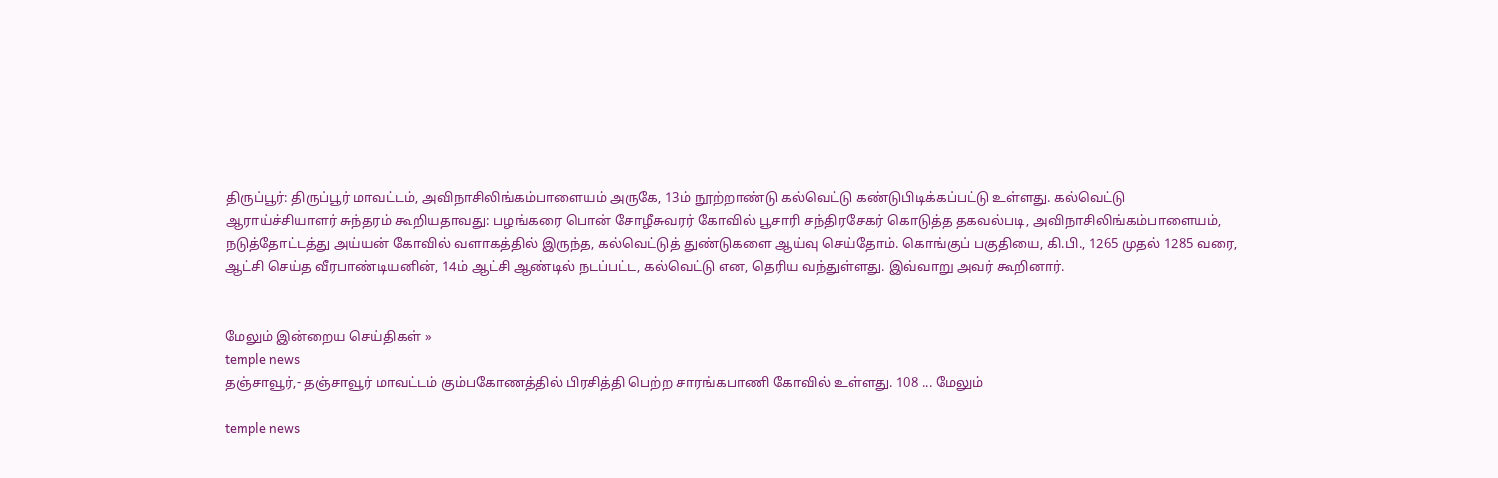திருப்பூர்: திருப்பூர் மாவட்டம், அவிநாசிலிங்கம்பாளையம் அருகே, 13ம் நூற்றாண்டு கல்வெட்டு கண்டுபிடிக்கப்பட்டு உள்ளது. கல்வெட்டு ஆராய்ச்சியாளர் சுந்தரம் கூறியதாவது: பழங்கரை பொன் சோழீசுவரர் கோவில் பூசாரி சந்திரசேகர் கொடுத்த தகவல்படி, அவிநாசிலிங்கம்பாளையம், நடுத்தோட்டத்து அய்யன் கோவில் வளாகத்தில் இருந்த, கல்வெட்டுத் துண்டுகளை ஆய்வு செய்தோம். கொங்குப் பகுதியை, கி.பி., 1265 முதல் 1285 வரை, ஆட்சி செய்த வீரபாண்டியனின், 14ம் ஆட்சி ஆண்டில் நடப்பட்ட, கல்வெட்டு என, தெரிய வந்துள்ளது. இவ்வாறு அவர் கூறினார்.


மேலும் இன்றைய செய்திகள் »
temple news
தஞ்சாவூர்,- தஞ்சாவூர் மாவட்டம் கும்பகோணத்தில் பிரசித்தி பெற்ற சாரங்கபாணி கோவில் உள்ளது. 108 ... மேலும்

temple news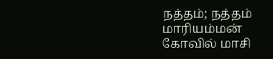நத்தம்; நத்தம் மாரியம்மன் கோவில் மாசி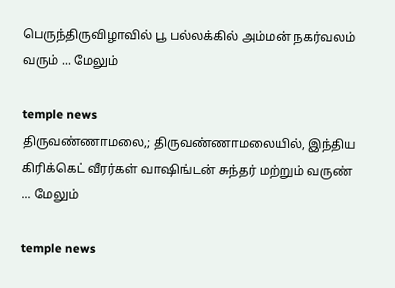பெருந்திருவிழாவில் பூ பல்லக்கில் அம்மன் நகர்வலம் வரும் ... மேலும்

temple news
திருவண்ணாமலை,; திருவண்ணாமலையில், இந்திய கிரிக்கெட் வீரர்கள் வாஷிங்டன் சுந்தர் மற்றும் வருண் ... மேலும்

temple news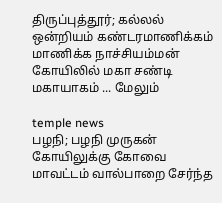திருப்புத்தூர்; கல்லல் ஒன்றியம் கண்டரமாணிக்கம் மாணிக்க நாச்சியம்மன் கோயிலில் மகா சண்டி மகாயாகம் ... மேலும்

temple news
பழநி; பழநி முருகன் கோயிலுக்கு கோவை மாவட்டம் வால்பாறை சேர்ந்த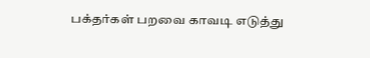பக்தர்கள் பறவை காவடி எடுத்து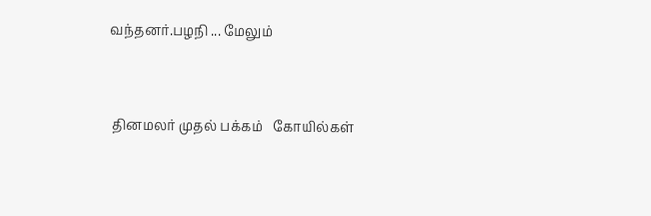வந்தனர்.பழநி ... மேலும்


 தினமலர் முதல் பக்கம்   கோயில்கள்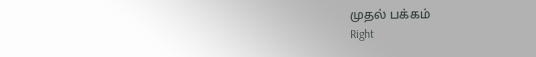முதல் பக்கம்
Right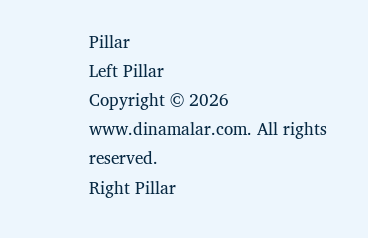Pillar
Left Pillar
Copyright © 2026 www.dinamalar.com. All rights reserved.
Right Pillar